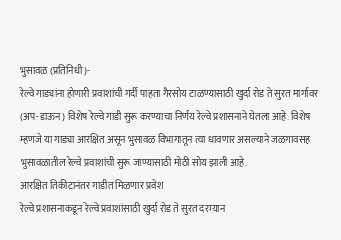भुसावळ (प्रतिनिधी )-
रेल्वे गाड्यांना होणारी प्रवाशांची गर्दी पाहता गैरसोय टाळण्यासाठी खुर्दा रोड ते सुरत मार्गावर (अप-डाऊन) विशेष रेल्वे गाडी सुरू करण्याचा निर्णय रेल्वे प्रशासनाने घेतला आहे. विशेष म्हणजे या गाड्या आरक्षित असून भुसावळ विभागातून त्या धावणार असल्याने जळगावसह भुसावळातील रेल्वे प्रवाशांची सुरू जाण्यासाठी मोठी सोय झाली आहे.
आरक्षित तिकीटानंतर गाडीत मिळणार प्रवेश
रेल्वे प्रशासनाकडून रेल्वे प्रवाशांसाठी खुर्दा रोड ते सुरत दरम्यान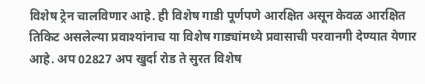विशेष ट्रेन चालविणार आहे. ही विशेष गाडी पूर्णपणे आरक्षित असून केवळ आरक्षित तिकिट असलेल्या प्रवाश्यांनाच या विशेष गाड्यांमध्ये प्रवासाची परवानगी देण्यात येणार आहे. अप 02827 अप खुर्दा रोड ते सुरत विशेष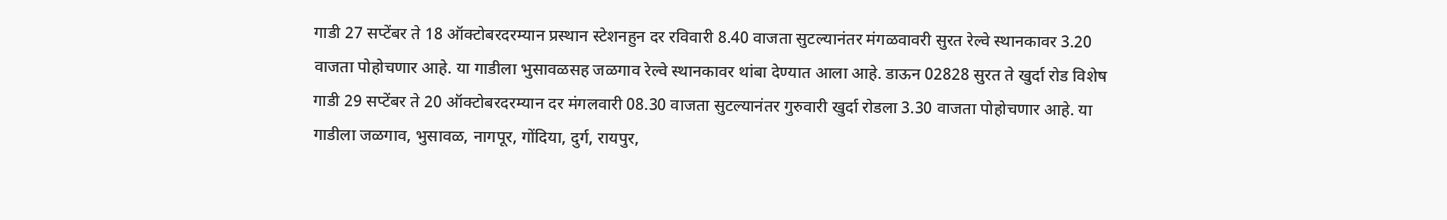गाडी 27 सप्टेंबर ते 18 ऑक्टोबरदरम्यान प्रस्थान स्टेशनहुन दर रविवारी 8.40 वाजता सुटल्यानंतर मंगळवावरी सुरत रेल्वे स्थानकावर 3.20 वाजता पोहोचणार आहे. या गाडीला भुसावळसह जळगाव रेल्वे स्थानकावर थांबा देण्यात आला आहे. डाऊन 02828 सुरत ते खुर्दा रोड विशेष गाडी 29 सप्टेंबर ते 20 ऑक्टोबरदरम्यान दर मंगलवारी 08.30 वाजता सुटल्यानंतर गुरुवारी खुर्दा रोडला 3.30 वाजता पोहोचणार आहे. या गाडीला जळगाव, भुसावळ, नागपूर, गोंदिया, दुर्ग, रायपुर,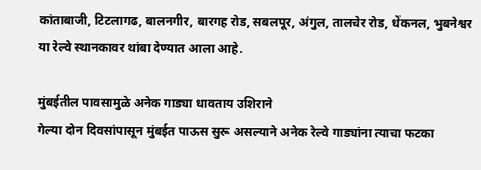कांताबाजी, टिटलागढ, बालनगीर, बारगह रोड, सबलपूर, अंगुल, तालचेर रोड, धेंकनल, भुबनेश्वर या रेल्वे स्थानकावर थांबा देण्यात आला आहे.

मुंबईतील पावसामुळे अनेक गाड्या धावताय उशिराने
गेल्या दोन दिवसांपासून मुंबईत पाऊस सुरू असल्याने अनेक रेल्वे गाड्यांना त्याचा फटका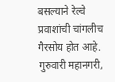बसल्याने रेल्वे प्रवाशांची चांगलीच गैरसोय होत आहे. गुरुवारी महानगरी,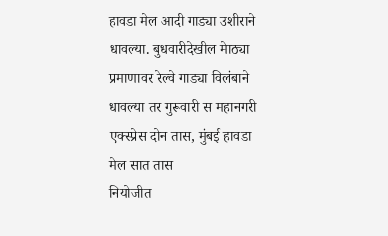हावडा मेल आदी गाड्या उशीराने धावल्या. बुधवारीदेखील मेाठ्या प्रमाणावर रेल्वे गाड्या विलंबाने धावल्या तर गुरूवारी स महानगरी एक्स्प्रेस दोन तास, मुंबई हावडा मेल सात तास
नियोजीत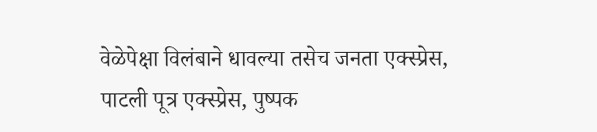वेळेपेक्षा विलंबाने धावल्या तसेच जनता एक्स्प्रेस, पाटली पूत्र एक्स्प्रेस, पुष्पक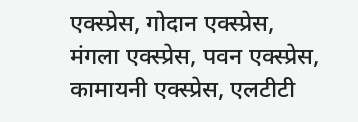एक्स्प्रेस, गोदान एक्स्प्रेस, मंगला एक्स्प्रेस, पवन एक्स्प्रेस, कामायनी एक्स्प्रेस, एलटीटी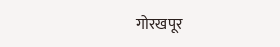गोरखपूर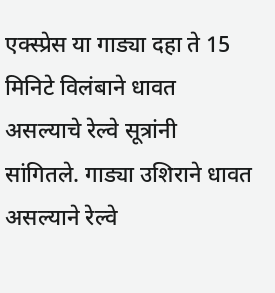एक्स्प्रेस या गाड्या दहा ते 15 मिनिटे विलंबाने धावत असल्याचे रेल्वे सूत्रांनी सांगितले. गाड्या उशिराने धावत असल्याने रेल्वे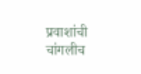प्रवाशांची चांगलीच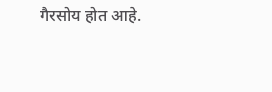गैरसोय होत आहे.